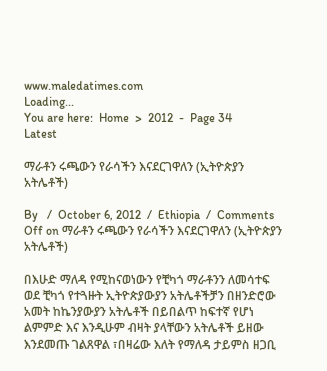www.maledatimes.com
Loading...
You are here:  Home  >  2012  -  Page 34
Latest

ማራቶን ሩጫውን የራሳችን እናደርገዋለን (ኢትዮጵያን አትሌቶች)

By   /  October 6, 2012  /  Ethiopia  /  Comments Off on ማራቶን ሩጫውን የራሳችን እናደርገዋለን (ኢትዮጵያን አትሌቶች)

በእሁድ ማለዳ የሚከናወነውን የቺካጎ ማራቶንን ለመሳተፍ ወደ ቺካጎ የተጓዙት ኢትዮጵያውያን አትሌቶችቻን በዘንድሮው አመት ከኬንያውያን አትሌቶች በይበልጥ ከፍተኛ የሆነ ልምምድ እና እንዲሁም ብዛት ያላቸውን አትሌቶች ይዘው እንደመጡ ገልጸዋል ፣በዛሬው እለት የማለዳ ታይምስ ዘጋቢ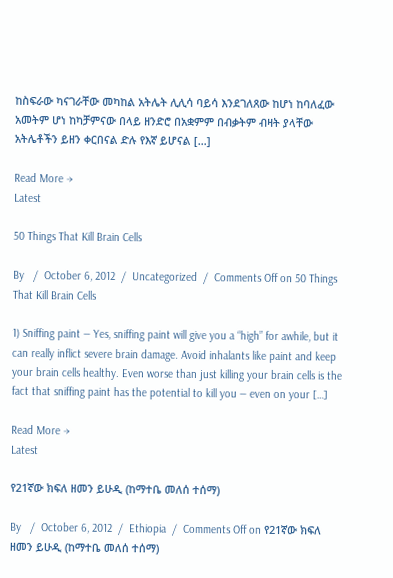ከስፍራው ካናገራቸው መካከል አትሌት ሊሊሳ ባይሳ እንደገለጸው ከሆነ ከባለፈው አመትም ሆነ ከካቻምናው በላይ ዘንድሮ በአቋምም በብቃትም ብዛት ያላቸው አትሌቶችን ይዘን ቀርበናል ድሉ የእኛ ይሆናል […]

Read More →
Latest

50 Things That Kill Brain Cells

By   /  October 6, 2012  /  Uncategorized  /  Comments Off on 50 Things That Kill Brain Cells

1) Sniffing paint — Yes, sniffing paint will give you a “high” for awhile, but it can really inflict severe brain damage. Avoid inhalants like paint and keep your brain cells healthy. Even worse than just killing your brain cells is the fact that sniffing paint has the potential to kill you — even on your […]

Read More →
Latest

የ21ኛው ክፍለ ዘመን ይሁዲ (ከማተቤ መለሰ ተሰማ)

By   /  October 6, 2012  /  Ethiopia  /  Comments Off on የ21ኛው ክፍለ ዘመን ይሁዲ (ከማተቤ መለሰ ተሰማ)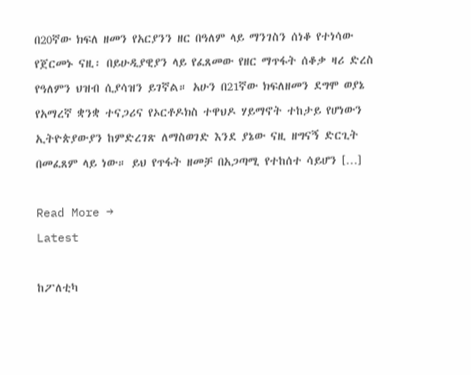በ20ኛው ክፍለ ዘመን የአርያንን ዘር በዓለም ላይ ማንገስን ሰነቆ የተነሳው የጀርመኑ ናዚ፡ በይሁዲያዊያን ላይ የፈጸመው የዘር ማጥፋት ሰቆቃ ዛሪ ድረስ የዓለምን ህዝብ ሲያሳዝን ይገኛል። አሁን በ21ኛው ክፍለዘመን ደግሞ ወያኔ የአማረኛ ቋንቋ ተናጋሪና የኦርቶዶክስ ተዋህዶ ሃይማኖት ተከታይ የሆነውን ኢትዮጵያውያን ከምድረገጽ ለማስወገድ እንደ ያኔው ናዚ ዘግናኝ ድርጊት በመፈጸም ላይ ነው። ይህ የጥፋት ዘመቻ በአጋጣሚ የተከሰተ ሳይሆን […]

Read More →
Latest

ከፖለቲካ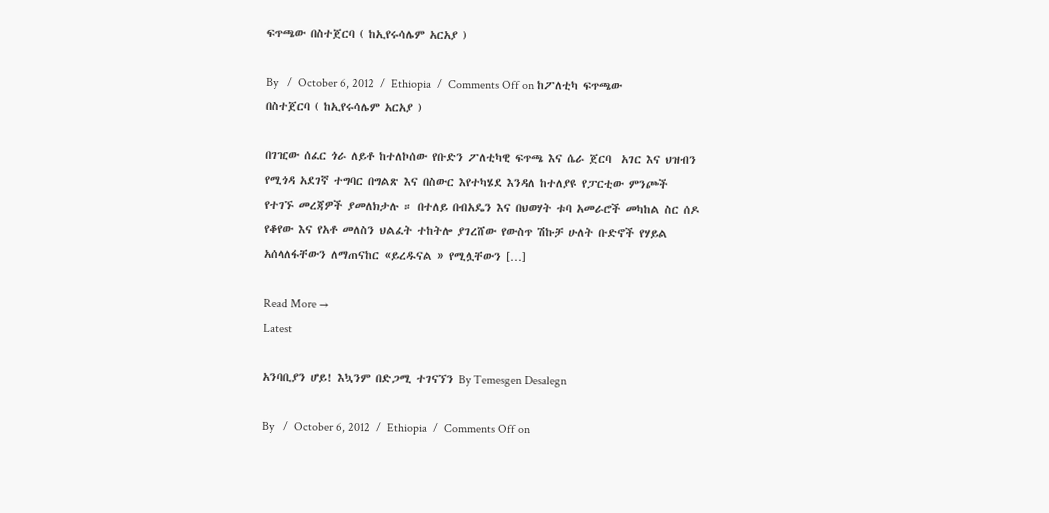ፍጥጫው በስተጀርባ ( ከኢየሩሳሌም አርአያ )

By   /  October 6, 2012  /  Ethiopia  /  Comments Off on ከፖለቲካ ፍጥጫው በስተጀርባ ( ከኢየሩሳሌም አርአያ )

በገዢው ሰፈር ጎራ ለይቶ ከተለኮሰው የቡድን ፖለቲካዊ ፍጥጫ እና ሴራ ጀርባ  አገር እና ህዝብን የሚጎዳ አደገኛ ተግባር በግልጽ እና በስውር እየተካሄደ እንዳለ ከተለያዩ የፓርቲው ምንጮች የተገኙ መረጃዎች ያመለክታሉ ። በተለይ በብአዴን እና በህወሃት ቱባ አመራሮች መካከል ስር ሰዶ የቆየው እና የአቶ መለስን ህልፈት ተከትሎ ያገረሸው የውስጥ ሽኩቻ ሁለት ቡድኖች የሃይል አሰላለፋቸውን ለማጠናከር «ይረዱናል » የሚሏቸውን […]

Read More →
Latest

አንባቢያን ሆይ! እኳንም በድጋሚ ተገናኘን By Temesgen Desalegn

By   /  October 6, 2012  /  Ethiopia  /  Comments Off on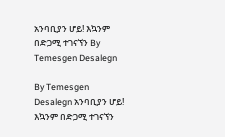አንባቢያን ሆይ! እኳንም በድጋሚ ተገናኘን By Temesgen Desalegn

By Temesgen Desalegn አንባቢያን ሆይ! እኳንም በድጋሚ ተገናኘን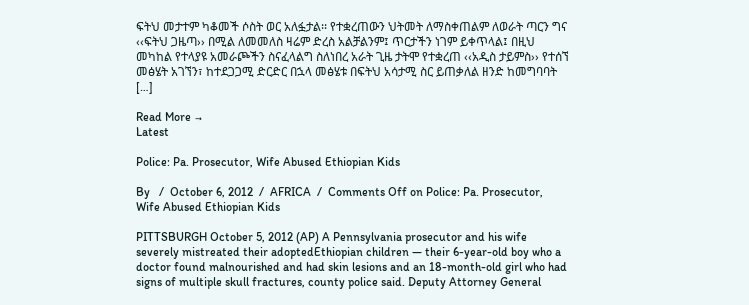ፍትህ መታተም ካቆመች ሶስት ወር አለፏታል፡፡ የተቋረጠውን ህትመት ለማስቀጠልም ለወራት ጣርን ግና ‹‹ፍትህ ጋዜጣ›› በሚል ለመመለስ ዛሬም ድረስ አልቻልንም፤ ጥርታችን ነገም ይቀጥላል፤ በዚህ መካከል የተላያዩ አመራጮችን ስናፈላልግ ስለነበረ አራት ጊዜ ታትሞ የተቋረጠ ‹‹አዲስ ታይምስ›› የተሰኘ መፅሄት አገኘን፣ ከተደጋጋሚ ድርድር በኋላ መፅሄቱ በፍትህ አሳታሚ ስር ይጠቃለል ዘንድ ከመግባባት […]

Read More →
Latest

Police: Pa. Prosecutor, Wife Abused Ethiopian Kids

By   /  October 6, 2012  /  AFRICA  /  Comments Off on Police: Pa. Prosecutor, Wife Abused Ethiopian Kids

PITTSBURGH October 5, 2012 (AP) A Pennsylvania prosecutor and his wife severely mistreated their adoptedEthiopian children — their 6-year-old boy who a doctor found malnourished and had skin lesions and an 18-month-old girl who had signs of multiple skull fractures, county police said. Deputy Attorney General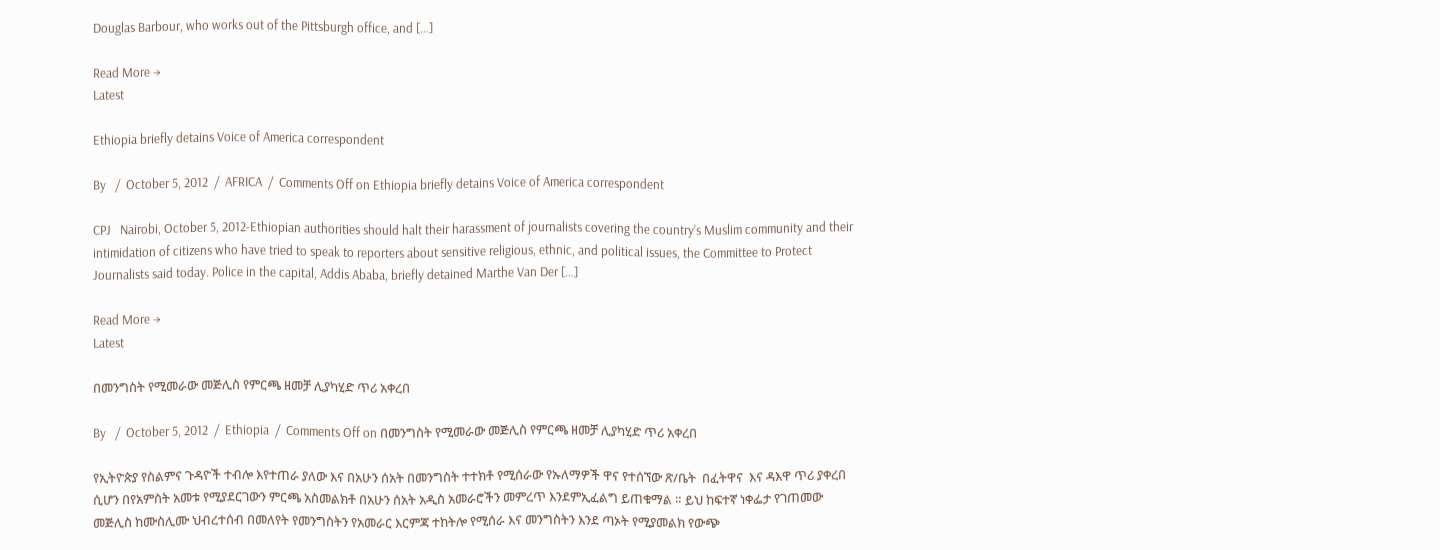Douglas Barbour, who works out of the Pittsburgh office, and […]

Read More →
Latest

Ethiopia briefly detains Voice of America correspondent

By   /  October 5, 2012  /  AFRICA  /  Comments Off on Ethiopia briefly detains Voice of America correspondent

CPJ   Nairobi, October 5, 2012-Ethiopian authorities should halt their harassment of journalists covering the country’s Muslim community and their intimidation of citizens who have tried to speak to reporters about sensitive religious, ethnic, and political issues, the Committee to Protect Journalists said today. Police in the capital, Addis Ababa, briefly detained Marthe Van Der […]

Read More →
Latest

በመንግስት የሚመራው መጅሊስ የምርጫ ዘመቻ ሊያካሂድ ጥሪ አቀረበ

By   /  October 5, 2012  /  Ethiopia  /  Comments Off on በመንግስት የሚመራው መጅሊስ የምርጫ ዘመቻ ሊያካሂድ ጥሪ አቀረበ

የኢትዮጵያ የስልምና ጉዳዮች ተብሎ እየተጠራ ያለው እና በአሁን ሰአት በመንግስት ተተክቶ የሚሰራው የኡለማዎች ዋና የተሰኘው ጽ/ቤት  በፈትዋና  እና ዳእዋ ጥሪ ያቀረበ ሲሆን በየአምስት አመቱ የሚያደርገውን ምርጫ አስመልክቶ በአሁን ሰአት አዲስ አመራሮችን መምረጥ እንደምኢፈልግ ይጠቁማል ። ይህ ከፍተኛ ነቀፌታ የገጠመው መጅሊስ ከሙስሊሙ ህብረተሰብ በመለየት የመንግስትን የአመራር እርምጃ ተከትሎ የሚሰራ እና መንግስትን እንደ ጣኦት የሚያመልክ የውጭ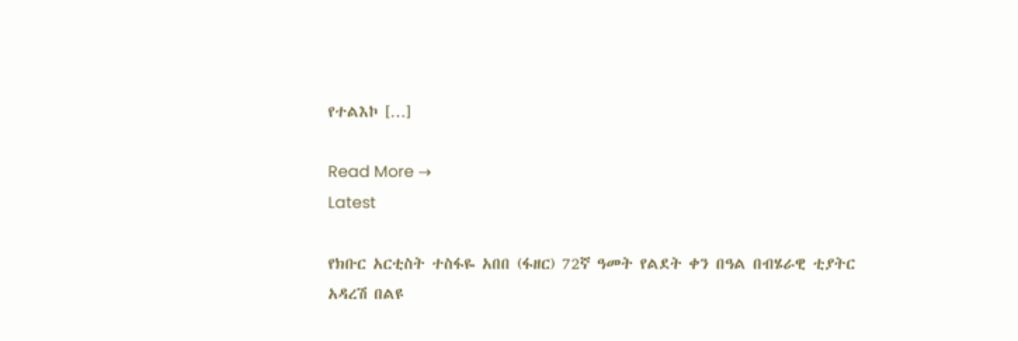የተልእኮ […]

Read More →
Latest

የክቡር አርቲስት ተስፋዬ አበበ (ፋዘር) 72ኛ ዓመት የልደት ቀን በዓል በብሄራዊ ቲያትር አዳረሽ በልዩ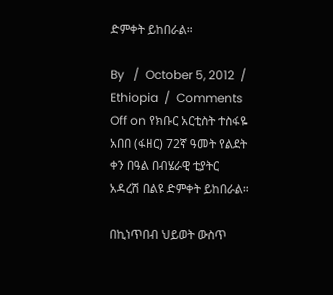ድምቀት ይከበራል።

By   /  October 5, 2012  /  Ethiopia  /  Comments Off on የክቡር አርቲስት ተስፋዬ አበበ (ፋዘር) 72ኛ ዓመት የልደት ቀን በዓል በብሄራዊ ቲያትር አዳረሽ በልዩ ድምቀት ይከበራል።

በኪነጥበብ ህይወት ውስጥ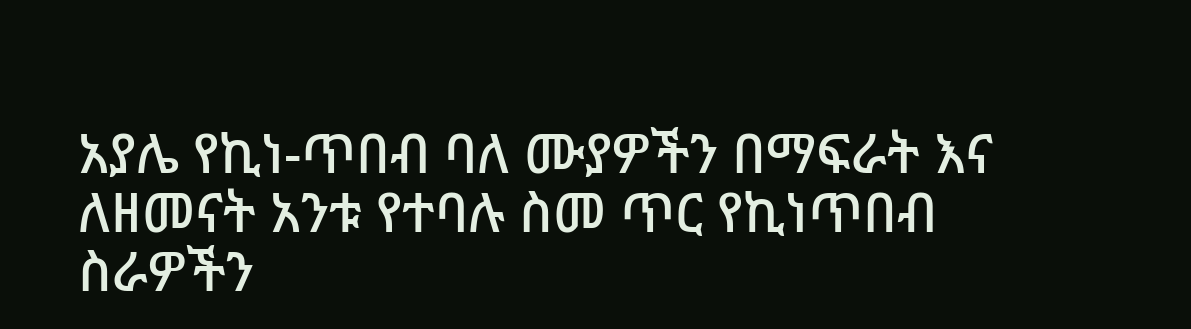አያሌ የኪነ-ጥበብ ባለ ሙያዎችን በማፍራት እና ለዘመናት አንቱ የተባሉ ስመ ጥር የኪነጥበብ ስራዎችን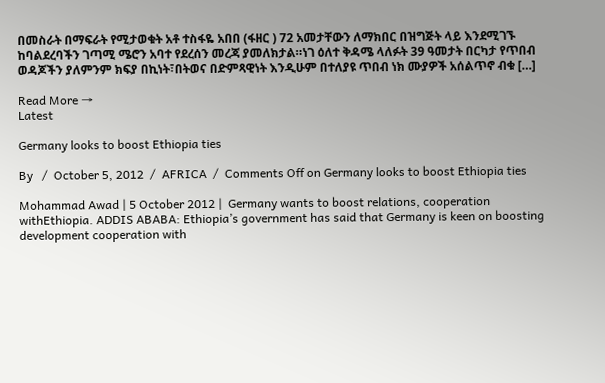በመስራት በማፍራት የሚታወቁት አቶ ተስፋዬ አበበ (ፋዘር ) 72 አመታቸውን ለማክበር በዝግጅት ላይ እንደሚገኙ ከባልደረባችን ገጣሚ ሜሮን አባተ የደረሰን መረጃ ያመለክታል።ነገ ዕለተ ቅዳሜ ላለፉት 39 ዓመታት በርካታ የጥበብ ወዳጆችን ያለምንም ክፍያ በኪነት፣በትወና በድምጻዊነት እንዲሁም በተለያዩ ጥበብ ነክ ሙያዎች አሰልጥኖ ብቁ […]

Read More →
Latest

Germany looks to boost Ethiopia ties

By   /  October 5, 2012  /  AFRICA  /  Comments Off on Germany looks to boost Ethiopia ties

Mohammad Awad | 5 October 2012 |  Germany wants to boost relations, cooperation withEthiopia. ADDIS ABABA: Ethiopia’s government has said that Germany is keen on boosting development cooperation with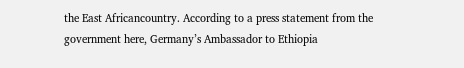the East Africancountry. According to a press statement from the government here, Germany’s Ambassador to Ethiopia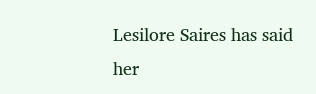Lesilore Saires has said her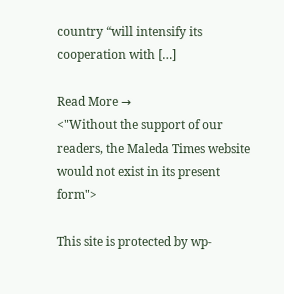country “will intensify its cooperation with […]

Read More →
<"Without the support of our readers, the Maleda Times website would not exist in its present form">

This site is protected by wp-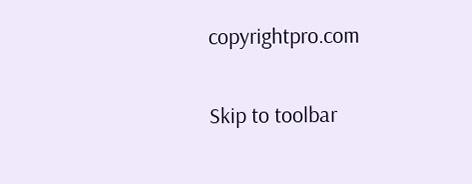copyrightpro.com

Skip to toolbar